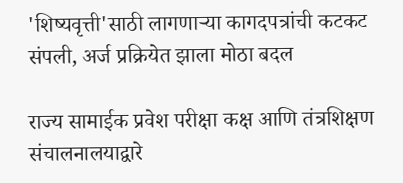'शिष्यवृत्ती'साठी लागणाऱ्या कागदपत्रांची कटकट संपली, अर्ज प्रक्रियेत झाला मोठा बदल

राज्य सामाईक प्रवेश परीक्षा कक्ष आणि तंत्रशिक्षण संचालनालयाद्वारे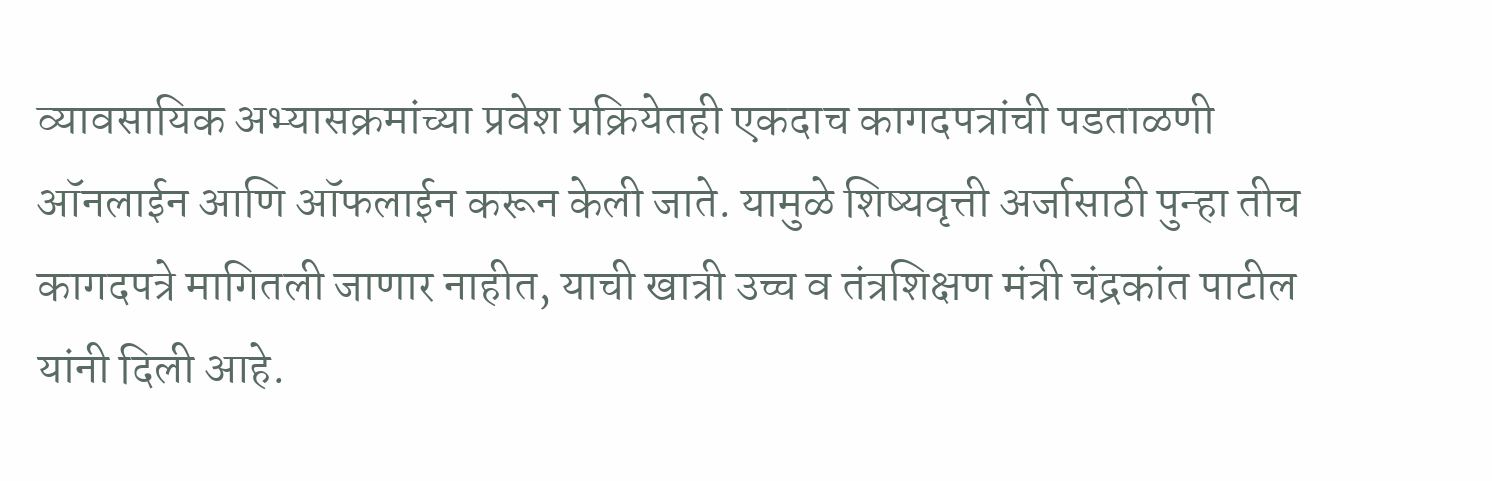व्यावसायिक अभ्यासक्रमांच्या प्रवेश प्रक्रियेतही एकदाच कागदपत्रांची पडताळणी ऑनलाईन आणि ऑफलाईन करून केली जाते. यामुळे शिष्यवृत्ती अर्जासाठी पुन्हा तीच कागदपत्रे मागितली जाणार नाहीत, याची खात्री उच्च व तंत्रशिक्षण मंत्री चंद्रकांत पाटील यांनी दिली आहे.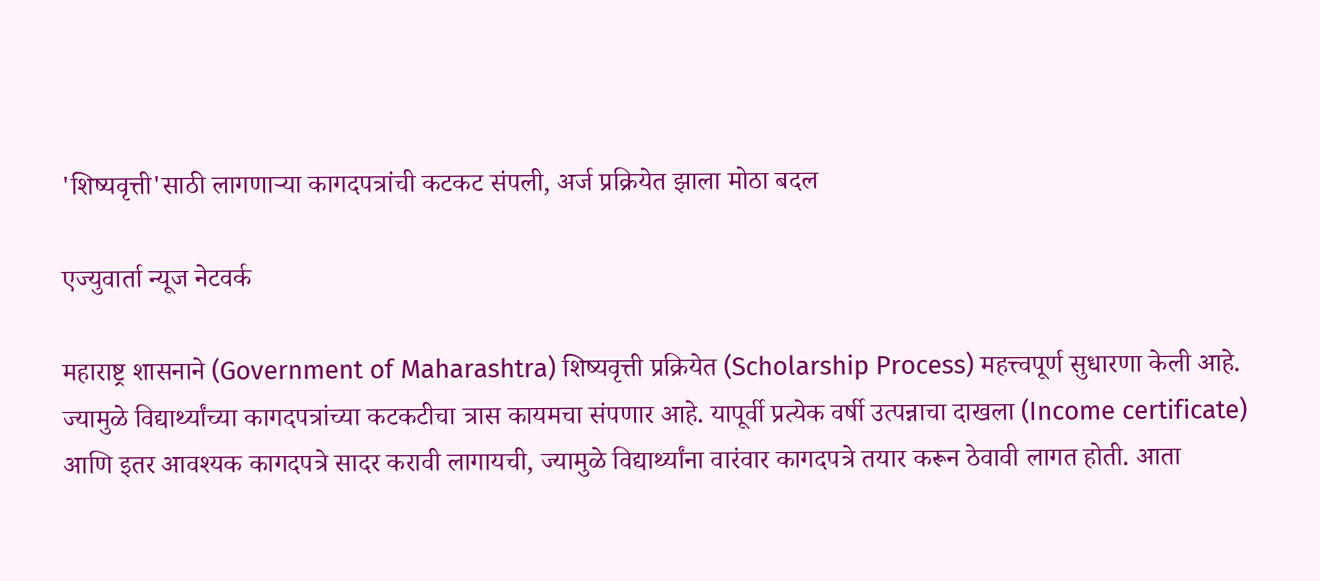'शिष्यवृत्ती'साठी लागणाऱ्या कागदपत्रांची कटकट संपली, अर्ज प्रक्रियेत झाला मोठा बदल

एज्युवार्ता न्यूज नेटवर्क

महाराष्ट्र शासनाने (Government of Maharashtra) शिष्यवृत्ती प्रक्रियेत (Scholarship Process) महत्त्वपूर्ण सुधारणा केली आहे. ज्यामुळे विद्यार्थ्यांच्या कागदपत्रांच्या कटकटीचा त्रास कायमचा संपणार आहे. यापूर्वी प्रत्येक वर्षी उत्पन्नाचा दाखला (Income certificate) आणि इतर आवश्यक कागदपत्रे सादर करावी लागायची, ज्यामुळे विद्यार्थ्यांना वारंवार कागदपत्रे तयार करून ठेवावी लागत होती. आता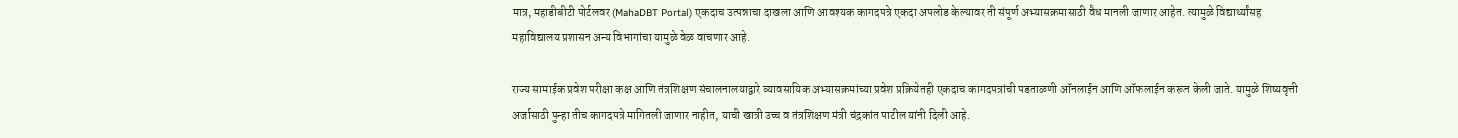मात्र, महाडीबीटी पोर्टलवर (MahaDBT Portal) एकदाच उत्पन्नाचा दाखला आणि आवश्यक कागदपत्रे एकदा अपलोड केल्यावर ती संपूर्ण अभ्यासक्रमासाठी वैध मानली जाणार आहेत. त्यामुळे विद्यार्थ्यांसह महाविद्यालय प्रशासन अन्य विभागांचा यामुळे वेळ वाचणार आहे.

राज्य सामाईक प्रवेश परीक्षा कक्ष आणि तंत्रशिक्षण संचालनालयाद्वारे व्यावसायिक अभ्यासक्रमांच्या प्रवेश प्रक्रियेतही एकदाच कागदपत्रांची पडताळणी ऑनलाईन आणि ऑफलाईन करून केली जाते. यामुळे शिष्यवृत्ती अर्जासाठी पुन्हा तीच कागदपत्रे मागितली जाणार नाहीत, याची खात्री उच्च व तंत्रशिक्षण मंत्री चंद्रकांत पाटील यांनी दिली आहे.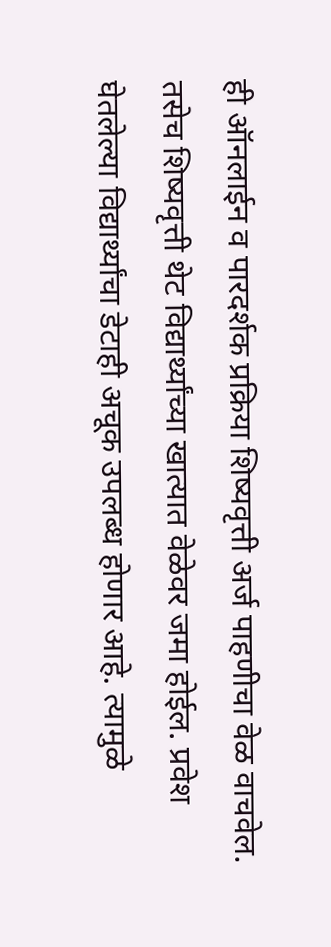ही ऑनलाईन व पारदर्शक प्रक्रिया शिष्यवृत्ती अर्ज पाहणीचा वेळ वाचवेल. तसेच शिष्यवृत्ती थेट विद्यार्थ्यांच्या खात्यात वेळेवर जमा होईल. प्रवेश घेतलेल्या विद्यार्थ्यांचा डेटाही अचूक उपलब्ध होणार आहे. त्यामुळे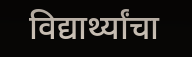विद्यार्थ्यांचा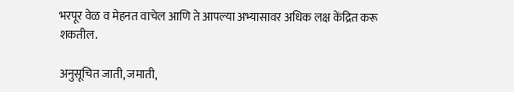भरपूर वेळ व मेहनत वाचेल आणि ते आपल्या अभ्यासावर अधिक लक्ष केंद्रित करू शकतील.

अनुसूचित जाती, जमाती,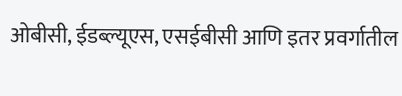ओबीसी, ईडब्ल्यूएस, एसईबीसी आणि इतर प्रवर्गातील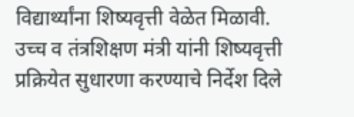विद्यार्थ्यांना शिष्यवृत्ती वेळेत मिळावी. उच्च व तंत्रशिक्षण मंत्री यांनी शिष्यवृत्ती प्रक्रियेत सुधारणा करण्याचे निर्देश दिले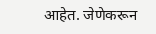आहेत. जेणेकरून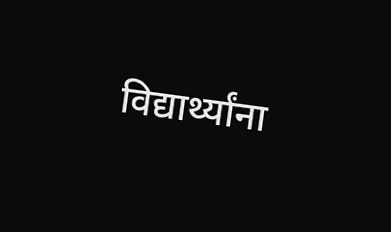विद्यार्थ्यांना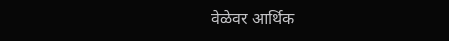वेळेवर आर्थिक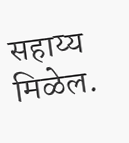सहाय्य मिळेल.